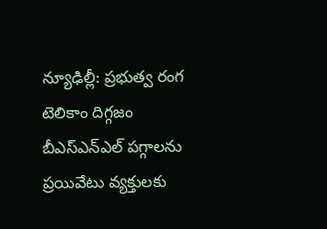న్యూఢిల్లీ: ప్రభుత్వ రంగ టెలికాం దిగ్గజం బీఎస్ఎన్ఎల్ పగ్గాలను ప్రయివేటు వ్యక్తులకు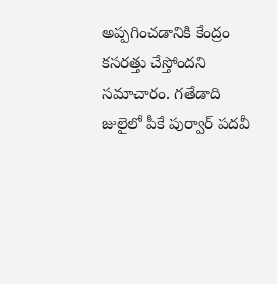అప్పగించడానికి కేంద్రం కసరత్తు చేస్తోందని సమాచారం. గతేడాది జులైలో పీకే పుర్వార్ పదవీ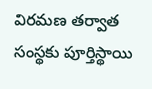విరమణ తర్వాత సంస్థకు పూర్తిస్థాయి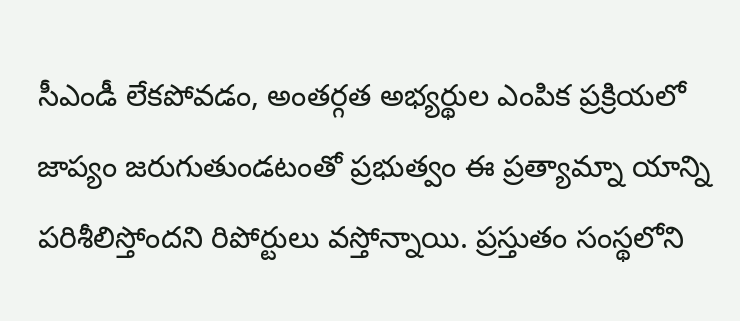సీఎండీ లేకపోవడం, అంతర్గత అభ్యర్థుల ఎంపిక ప్రక్రియలో జాప్యం జరుగుతుండటంతో ప్రభుత్వం ఈ ప్రత్యామ్నా యాన్ని పరిశీలిస్తోందని రిపోర్టులు వస్తోన్నాయి. ప్రస్తుతం సంస్థలోని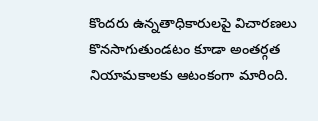కొందరు ఉన్నతాధికారులపై విచారణలు కొనసాగుతుండటం కూడా అంతర్గత నియామకాలకు ఆటంకంగా మారింది.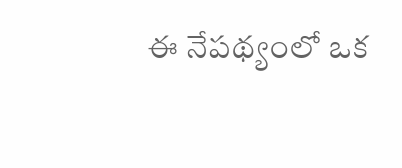ఈ నేపథ్యంలో ఒక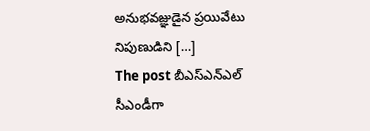అనుభవజ్ఞుడైన ప్రయివేటు నిపుణుడిని […]
The post బీఎస్ఎన్ఎల్ సీఎండీగా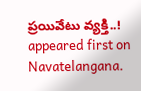ప్రయివేటు వ్యక్తి..! appeared first on Navatelangana.